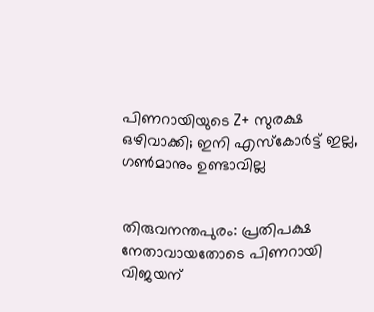പിണറായിയുടെ Z+ സുരക്ഷ ഒഴിവാക്കി; ഇനി എസ്കോര്‍ട്ട് ഇല്ല, ഗണ്‍മാനും ഉണ്ടാവില്ല


തിരുവനന്തപുരം: പ്രതിപക്ഷ നേതാവായതോടെ പിണറായി വിജയന്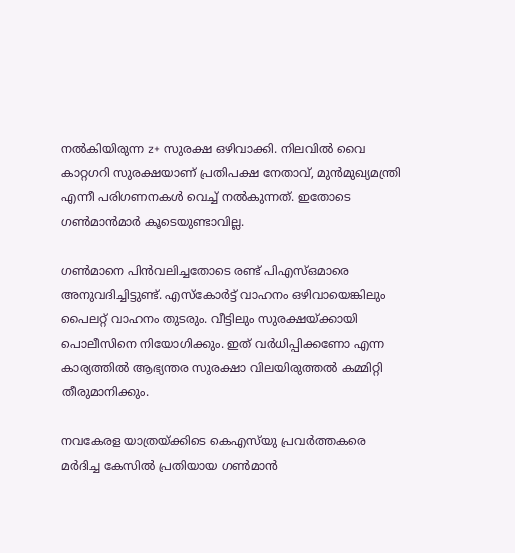നല്‍കിയിരുന്ന z+ സുരക്ഷ ഒഴിവാക്കി. നിലവില്‍ വൈ കാറ്റഗറി സുരക്ഷയാണ് പ്രതിപക്ഷ നേതാവ്, മുന്‍മുഖ്യമന്ത്രി എന്നീ പരിഗണനകള്‍ വെച്ച് നല്‍കുന്നത്. ഇതോടെ ഗണ്‍മാന്‍മാര്‍ കൂടെയുണ്ടാവില്ല.

ഗണ്‍മാനെ പിന്‍വലിച്ചതോടെ രണ്ട് പിഎസ്ഒമാരെ അനുവദിച്ചിട്ടുണ്ട്. എസ്‌കോര്‍ട്ട് വാഹനം ഒഴിവായെങ്കിലും പൈലറ്റ് വാഹനം തുടരും. വീട്ടിലും സുരക്ഷയ്ക്കായി പൊലീസിനെ നിയോഗിക്കും. ഇത് വര്‍ധിപ്പിക്കണോ എന്ന കാര്യത്തില്‍ ആഭ്യന്തര സുരക്ഷാ വിലയിരുത്തല്‍ കമ്മിറ്റി തീരുമാനിക്കും.

നവകേരള യാത്രയ്ക്കിടെ കെഎസ്‌യു പ്രവര്‍ത്തകരെ മര്‍ദിച്ച കേസില്‍ പ്രതിയായ ഗണ്‍മാന്‍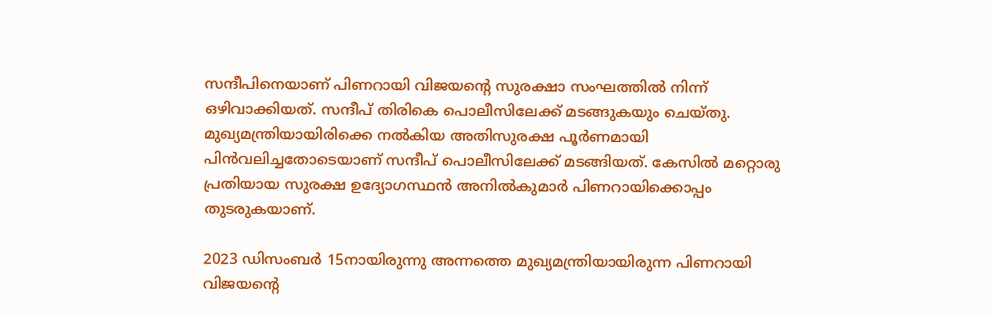സന്ദീപിനെയാണ് പിണറായി വിജയന്റെ സുരക്ഷാ സംഘത്തില്‍ നിന്ന് ഒഴിവാക്കിയത്. സന്ദീപ് തിരികെ പൊലീസിലേക്ക് മടങ്ങുകയും ചെയ്തു. മുഖ്യമന്ത്രിയായിരിക്കെ നല്‍കിയ അതിസുരക്ഷ പൂര്‍ണമായി പിന്‍വലിച്ചതോടെയാണ് സന്ദീപ് പൊലീസിലേക്ക് മടങ്ങിയത്. കേസില്‍ മറ്റൊരു പ്രതിയായ സുരക്ഷ ഉദ്യോഗസ്ഥന്‍ അനില്‍കുമാര്‍ പിണറായിക്കൊപ്പം തുടരുകയാണ്.

2023 ഡിസംബര്‍ 15നായിരുന്നു അന്നത്തെ മുഖ്യമന്ത്രിയായിരുന്ന പിണറായി വിജയന്റെ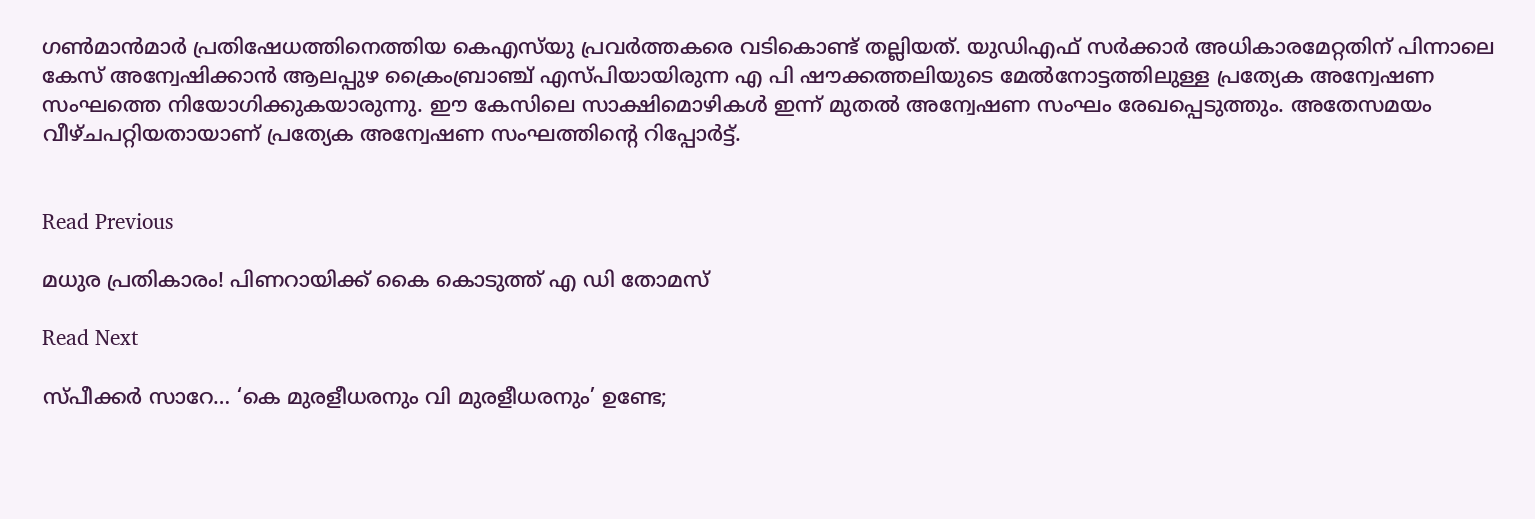ഗണ്‍മാന്‍മാര്‍ പ്രതിഷേധത്തിനെത്തിയ കെഎസ്‌യു പ്രവര്‍ത്തകരെ വടികൊണ്ട് തല്ലിയത്. യുഡിഎഫ് സര്‍ക്കാര്‍ അധികാരമേറ്റതിന് പിന്നാലെ കേസ് അന്വേഷിക്കാന്‍ ആലപ്പുഴ ക്രൈംബ്രാഞ്ച് എസ്പിയായിരുന്ന എ പി ഷൗക്കത്തലിയുടെ മേല്‍നോട്ടത്തിലുള്ള പ്രത്യേക അന്വേഷണ സംഘത്തെ നിയോഗിക്കുകയാരുന്നു. ഈ കേസിലെ സാക്ഷിമൊഴികള്‍ ഇന്ന് മുതല്‍ അന്വേഷണ സംഘം രേഖപ്പെടുത്തും. അതേസമയം വീഴ്ചപറ്റിയതായാണ് പ്രത്യേക അന്വേഷണ സംഘത്തിന്റെ റിപ്പോര്‍ട്ട്.


Read Previous

മധുര പ്രതികാരം! പിണറായിക്ക് കൈ കൊടുത്ത് എ ഡി തോമസ്

Read Next

സ്പീക്കര്‍ സാറേ… ‘കെ മുരളീധരനും വി മുരളീധരനും’ ഉണ്ടേ;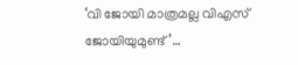‘വി ജോയി മാത്രമല്ല വിഎസ് ജോയിയുമുണ്ട്’…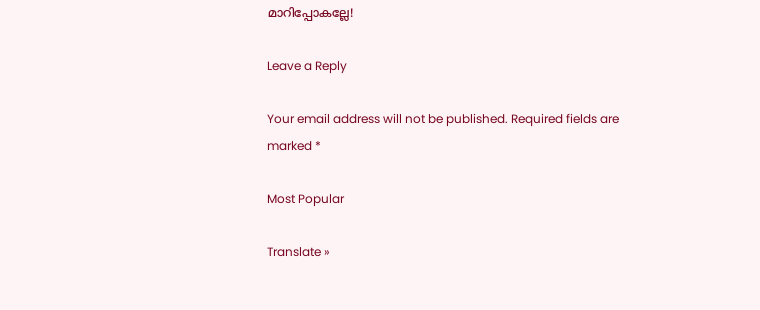മാറിപ്പോകല്ലേ!

Leave a Reply

Your email address will not be published. Required fields are marked *

Most Popular

Translate »